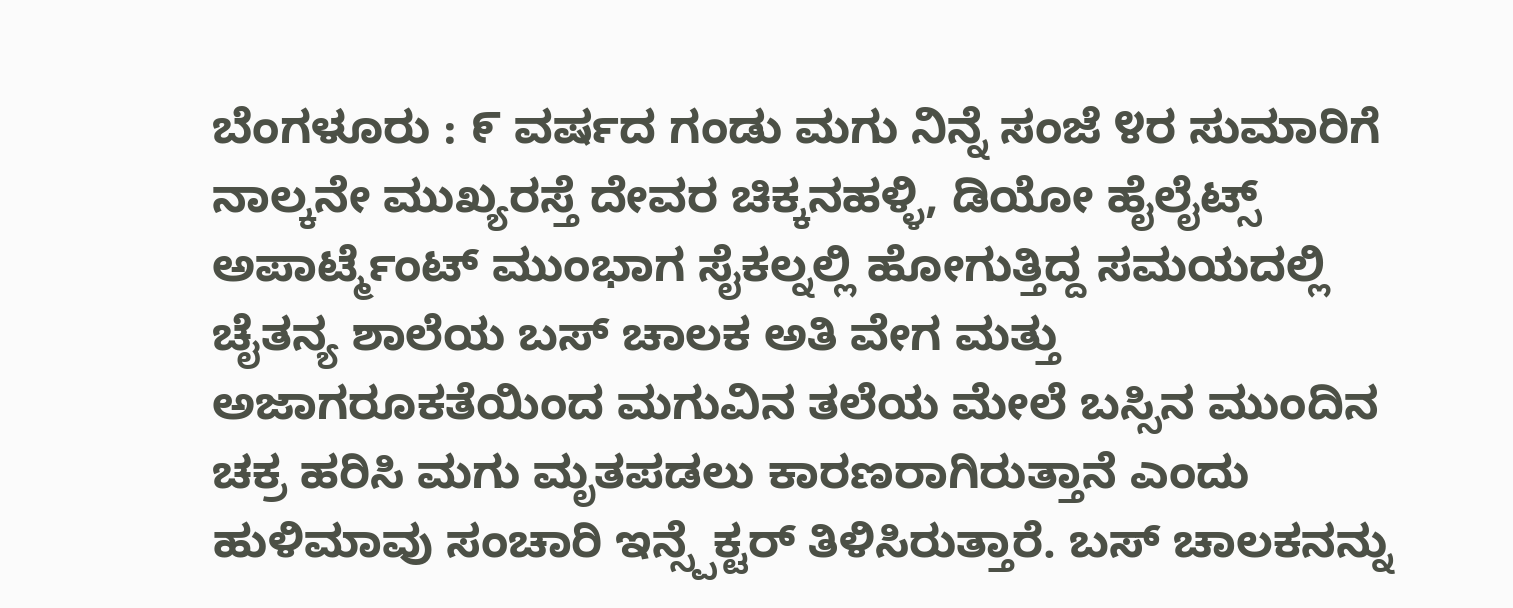ಬೆಂಗಳೂರು : ೯ ವರ್ಷದ ಗಂಡು ಮಗು ನಿನ್ನೆ ಸಂಜೆ ೪ರ ಸುಮಾರಿಗೆ ನಾಲ್ಕನೇ ಮುಖ್ಯರಸ್ತೆ ದೇವರ ಚಿಕ್ಕನಹಳ್ಳಿ, ಡಿಯೋ ಹೈಲೈಟ್ಸ್ ಅಪಾರ್ಟ್ಮೆಂಟ್ ಮುಂಭಾಗ ಸೈಕಲ್ನಲ್ಲಿ ಹೋಗುತ್ತಿದ್ದ ಸಮಯದಲ್ಲಿ ಚೈತನ್ಯ ಶಾಲೆಯ ಬಸ್ ಚಾಲಕ ಅತಿ ವೇಗ ಮತ್ತು ಅಜಾಗರೂಕತೆಯಿಂದ ಮಗುವಿನ ತಲೆಯ ಮೇಲೆ ಬಸ್ಸಿನ ಮುಂದಿನ ಚಕ್ರ ಹರಿಸಿ ಮಗು ಮೃತಪಡಲು ಕಾರಣರಾಗಿರುತ್ತಾನೆ ಎಂದು ಹುಳಿಮಾವು ಸಂಚಾರಿ ಇನ್ಸ್ಪೆಕ್ಟರ್ ತಿಳಿಸಿರುತ್ತಾರೆ. ಬಸ್ ಚಾಲಕನನ್ನು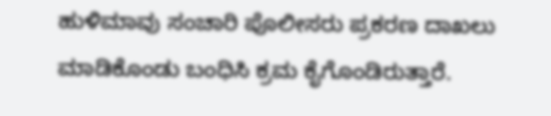ಹುಳಿಮಾವು ಸಂಚಾರಿ ಪೊಲೀಸರು ಪ್ರಕರಣ ದಾಖಲು ಮಾಡಿಕೊಂಡು ಬಂಧಿಸಿ ಕ್ರಮ ಕೈಗೊಂಡಿರುತ್ತಾರೆ.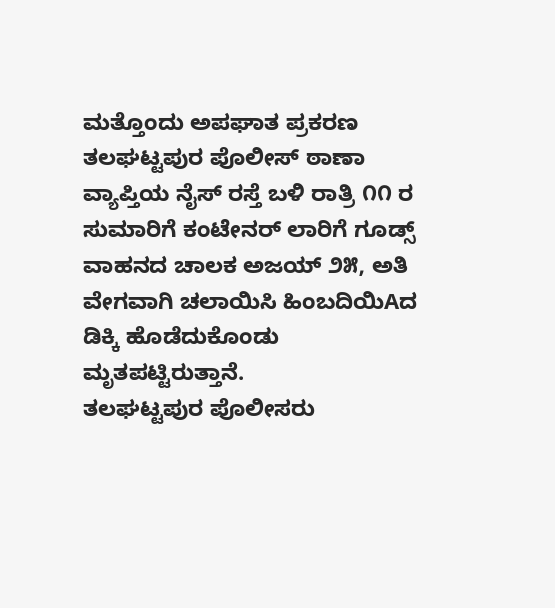ಮತ್ತೊಂದು ಅಪಘಾತ ಪ್ರಕರಣ ತಲಘಟ್ಟಪುರ ಪೊಲೀಸ್ ಠಾಣಾ ವ್ಯಾಪ್ತಿಯ ನೈಸ್ ರಸ್ತೆ ಬಳಿ ರಾತ್ರಿ ೧೧ ರ ಸುಮಾರಿಗೆ ಕಂಟೇನರ್ ಲಾರಿಗೆ ಗೂಡ್ಸ್ ವಾಹನದ ಚಾಲಕ ಅಜಯ್ ೨೫, ಅತಿ ವೇಗವಾಗಿ ಚಲಾಯಿಸಿ ಹಿಂಬದಿಯಿAದ ಡಿಕ್ಕಿ ಹೊಡೆದುಕೊಂಡು ಮೃತಪಟ್ಟಿರುತ್ತಾನೆ.
ತಲಘಟ್ಟಪುರ ಪೊಲೀಸರು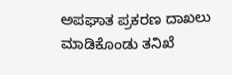ಅಪಘಾತ ಪ್ರಕರಣ ದಾಖಲು ಮಾಡಿಕೊಂಡು ತನಿಖೆ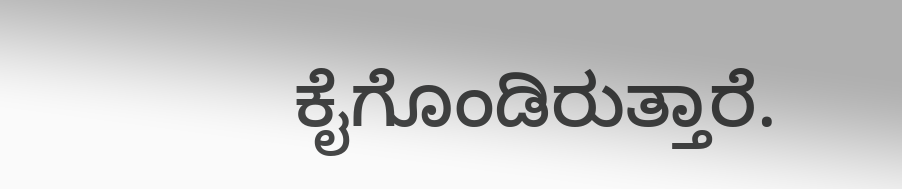ಕೈಗೊಂಡಿರುತ್ತಾರೆ.